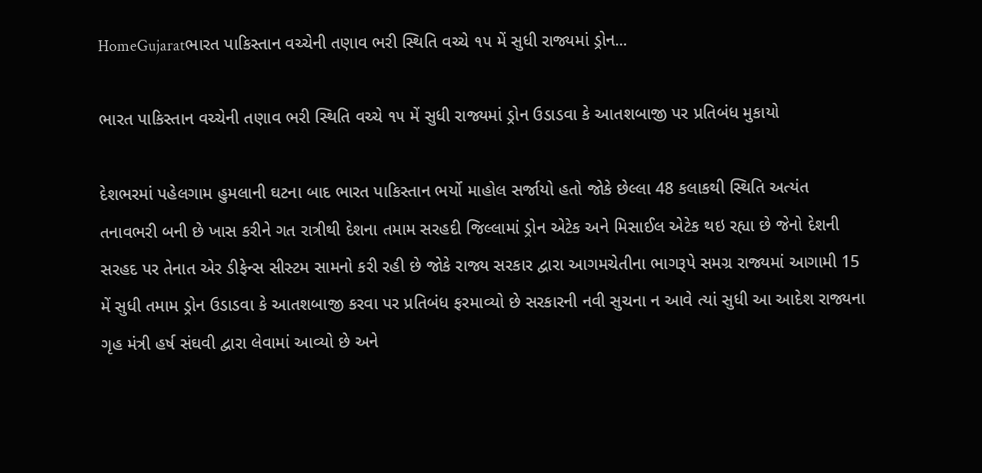HomeGujaratભારત પાકિસ્તાન વચ્ચેની તણાવ ભરી સ્થિતિ વચ્ચે ૧૫ મેં સુધી રાજ્યમાં ડ્રોન...

ભારત પાકિસ્તાન વચ્ચેની તણાવ ભરી સ્થિતિ વચ્ચે ૧૫ મેં સુધી રાજ્યમાં ડ્રોન ઉડાડવા કે આતશબાજી પર પ્રતિબંધ મુકાયો

દેશભરમાં પહેલગામ હુમલાની ઘટના બાદ ભારત પાકિસ્તાન ભર્યો માહોલ સર્જાયો હતો જોકે છેલ્લા 48 કલાકથી સ્થિતિ અત્યંત તનાવભરી બની છે ખાસ કરીને ગત રાત્રીથી દેશના તમામ સરહદી જિલ્લામાં ડ્રોન એટેક અને મિસાઈલ એટેક થઇ રહ્યા છે જેનો દેશની સરહદ પર તેનાત એર ડીફેન્સ સીસ્ટમ સામનો કરી રહી છે જોકે રાજ્ય સરકાર દ્વારા આગમચેતીના ભાગરૂપે સમગ્ર રાજ્યમાં આગામી 15 મેં સુધી તમામ ડ્રોન ઉડાડવા કે આતશબાજી કરવા પર પ્રતિબંધ ફરમાવ્યો છે સરકારની નવી સુચના ન આવે ત્યાં સુધી આ આદેશ રાજ્યના ગૃહ મંત્રી હર્ષ સંઘવી દ્વારા લેવામાં આવ્યો છે અને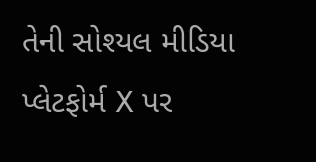તેની સોશ્યલ મીડિયા પ્લેટફોર્મ X પર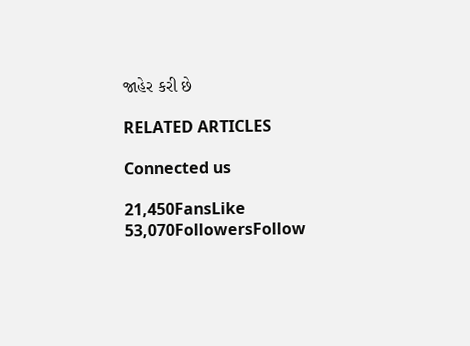જાહેર કરી છે

RELATED ARTICLES

Connected us

21,450FansLike
53,070FollowersFollow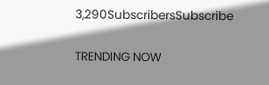3,290SubscribersSubscribe

TRENDING NOW